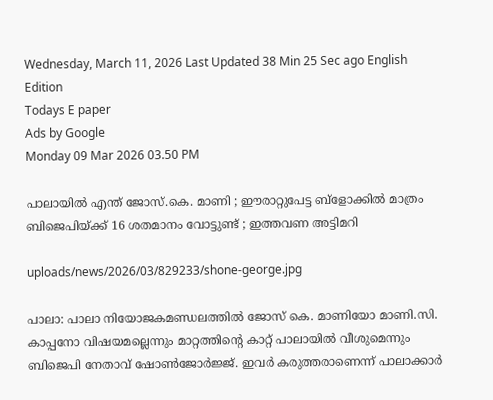Wednesday, March 11, 2026 Last Updated 38 Min 25 Sec ago English Edition
Todays E paper
Ads by Google
Monday 09 Mar 2026 03.50 PM

പാലായില്‍ എന്ത് ജോസ്.കെ. മാണി ; ഈരാറ്റുപേട്ട ബ്ളോക്കില്‍ മാത്രം ബിജെപിയ്ക്ക് 16 ശതമാനം വോട്ടുണ്ട് ; ഇത്തവണ അട്ടിമറി

uploads/news/2026/03/829233/shone-george.jpg

പാലാ: പാലാ നിയോജകമണ്ഡലത്തില്‍ ജോസ് കെ. മാണിയോ മാണി.സി. കാപ്പനോ വിഷയമല്ലെന്നും മാറ്റത്തിന്റെ കാറ്റ് പാലായില്‍ വീശുമെന്നും ബിജെപി നേതാവ് ഷോണ്‍ജോര്‍ജ്ജ്. ഇവര്‍ കരുത്തരാണെന്ന് പാലാക്കാര്‍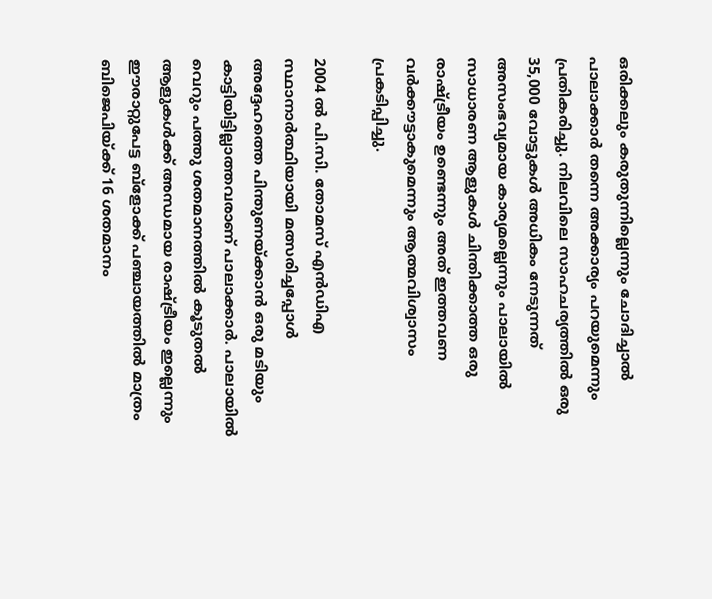ഒരിക്കലും കരുതുന്നില്ലെന്നും ചോദിച്ചാല്‍ പാലാക്കാര്‍ തന്നെ അക്കാര്യം പറയുമെന്നും പ്രതികരിച്ചു. നിലവിലെ സാഹചര്യത്തില്‍ ഒരു 35,000 വോട്ടുകള്‍ അധികം നേടുന്നത് അസംഭവ്യമായ കാര്യമല്ലെന്നും പാലായില്‍ സാധാരണ ആളുകള്‍ ചിന്തിക്കാത്ത ഒരു രാഷ്ട്രീയം ഉണ്ടെന്നും അത് ഇത്തവണ വര്‍ക്കൗട്ടാകുമെന്നും ആത്മവിശ്വാസം പ്രകടിപ്പിച്ചു.

2004 ല്‍ പി.സി. തോമസ് എന്‍ഡിഎ സ്ഥാനാര്‍ത്ഥിയായി മത്സരിച്ചപ്പോള്‍ അദ്ദേഹത്തെ പിന്തുണയ്ക്കാന്‍ ഒരു മടിയും കാട്ടിയിട്ടില്ലാത്തവരാണ് പാലാക്കാര്‍. പാലായില്‍ വെറും പത്തു ശതമാനത്തില്‍ കൂടുതല്‍ ആളുകള്‍ക്ക് അന്ധമായ രാഷ്ട്രീയം ഇല്ലെന്നും ഈരാറ്റുപേട്ട ബ്‌ളോക്ക് പഞ്ചായത്തില്‍ മാത്രം ബിജെപിയ്ക്ക് 16 ശതമാനം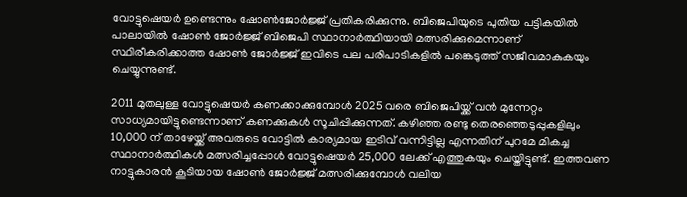വോട്ടുഷെയര്‍ ഉണ്ടെന്നും ഷോണ്‍ജോര്‍ജ്ജ് പ്രതികരിക്കുന്നു. ബിജെപിയുടെ പുതിയ പട്ടികയില്‍ പാലായില്‍ ഷോണ്‍ ജോര്‍ജ്ജ് ബിജെപി സ്ഥാനാര്‍ത്ഥിയായി മത്സരിക്കുമെന്നാണ് സ്ഥിരീകരിക്കാത്ത ഷോണ്‍ ജോര്‍ജ്ജ് ഇവിടെ പല പരിപാടികളില്‍ പങ്കെടുത്ത് സജീവമാകുകയും ചെയ്യുന്നുണ്ട്.

2011 മുതലുള്ള വോട്ടുഷെയര്‍ കണക്കാക്കുമ്പോള്‍ 2025 വരെ ബിജെപിയ്ക്ക് വന്‍ മുന്നേറ്റം സാധ്യമായിട്ടുണ്ടെന്നാണ് കണക്കുകള്‍ സൂചിപ്പിക്കുന്നത്. കഴിഞ്ഞ രണ്ടു തെരഞ്ഞെടുപ്പുകളിലും 10,000 ന് താഴേയ്ക്ക് അവരുടെ വോട്ടില്‍ കാര്യമായ ഇടിവ് വന്നിട്ടില്ല എന്നതിന് പുറമേ മികച്ച സ്ഥാനാര്‍ത്ഥികള്‍ മത്സരിച്ചപ്പോള്‍ വോട്ടുഷെയര്‍ 25,000 ലേക്ക് എത്തുകയും ചെയ്തിട്ടുണ്ട്. ഇത്തവണ നാട്ടുകാരന്‍ കൂടിയായ ഷോണ്‍ ജോര്‍ജ്ജ് മത്സരിക്കുമ്പോള്‍ വലിയ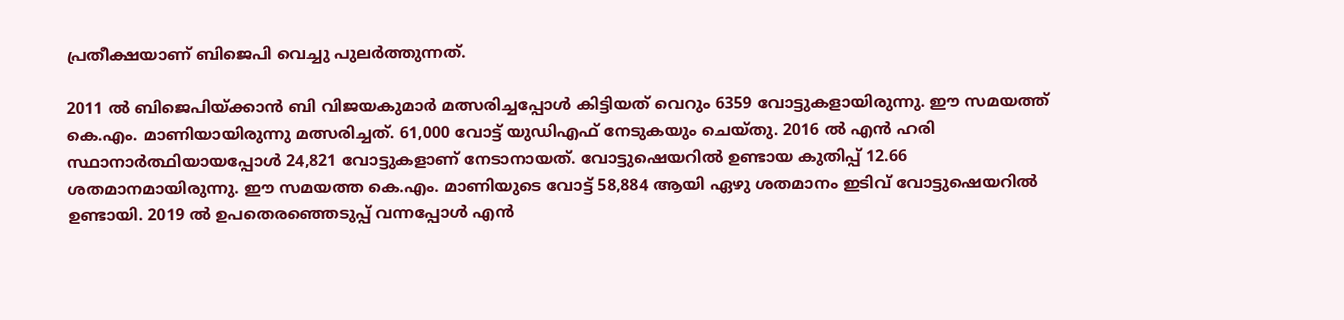പ്രതീക്ഷയാണ് ബിജെപി വെച്ചു പുലര്‍ത്തുന്നത്.

2011 ല്‍ ബിജെപിയ്ക്കാന്‍ ബി വിജയകുമാര്‍ മത്സരിച്ചപ്പോള്‍ കിട്ടിയത് വെറും 6359 വോട്ടുകളായിരുന്നു. ഈ സമയത്ത് കെ.എം. മാണിയായിരുന്നു മത്സരിച്ചത്. 61,000 വോട്ട് യുഡിഎഫ് നേടുകയും ചെയ്തു. 2016 ല്‍ എന്‍ ഹരി സ്ഥാനാര്‍ത്ഥിയായപ്പോള്‍ 24,821 വോട്ടുകളാണ് നേടാനായത്. വോട്ടുഷെയറില്‍ ഉണ്ടായ കുതിപ്പ് 12.66 ശതമാനമായിരുന്നു. ഈ സമയത്ത കെ.എം. മാണിയുടെ വോട്ട് 58,884 ആയി ഏഴു ശതമാനം ഇടിവ് വോട്ടുഷെയറില്‍ ഉണ്ടായി. 2019 ല്‍ ഉപതെരഞ്ഞെടുപ്പ് വന്നപ്പോള്‍ എന്‍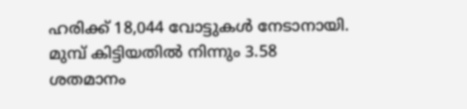ഹരിക്ക് 18,044 വോട്ടുകള്‍ നേടാനായി. മുമ്പ് കിട്ടിയതില്‍ നിന്നും 3.58 ശതമാനം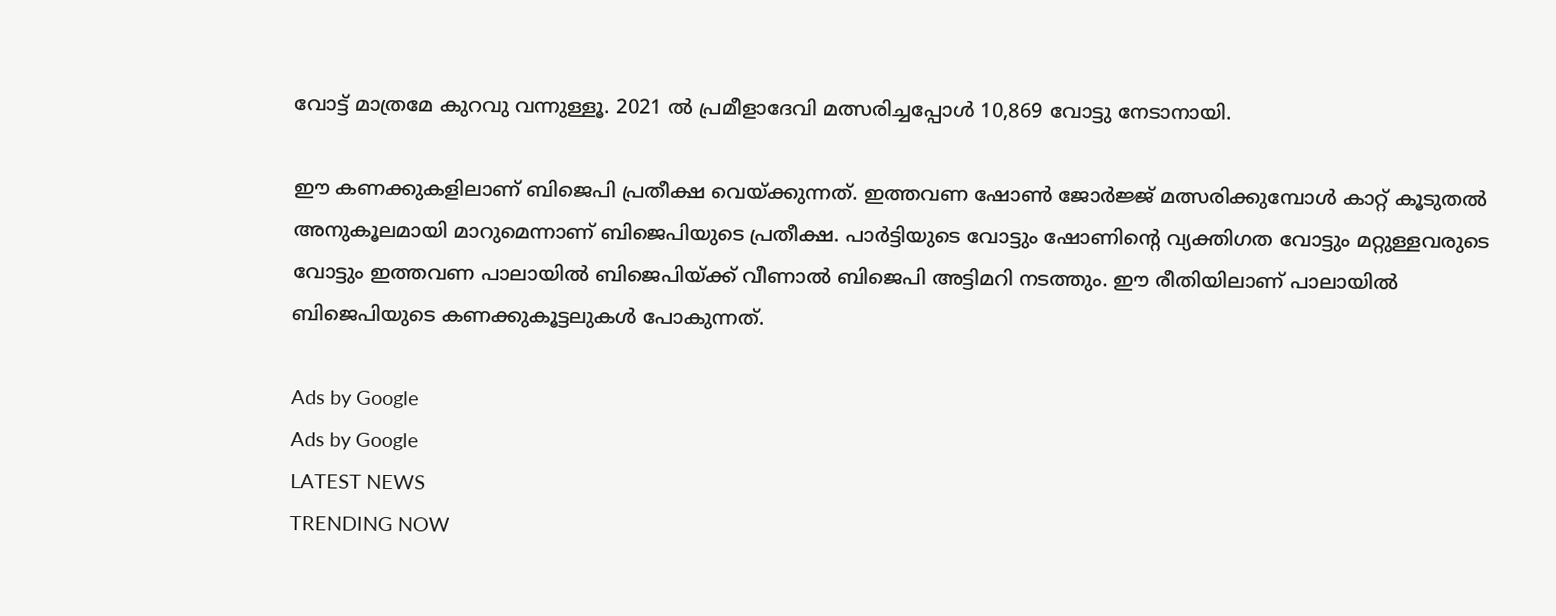വോട്ട് മാത്രമേ കുറവു വന്നുള്ളൂ. 2021 ല്‍ പ്രമീളാദേവി മത്സരിച്ചപ്പോള്‍ 10,869 വോട്ടു നേടാനായി.

ഈ കണക്കുകളിലാണ് ബിജെപി പ്രതീക്ഷ വെയ്ക്കുന്നത്. ഇത്തവണ ഷോണ്‍ ജോര്‍ജ്ജ് മത്സരിക്കുമ്പോള്‍ കാറ്റ് കൂടുതല്‍ അനുകൂലമായി മാറുമെന്നാണ് ബിജെപിയുടെ പ്രതീക്ഷ. പാര്‍ട്ടിയുടെ വോട്ടും ഷോണിന്റെ വ്യക്തിഗത വോട്ടും മറ്റുള്ളവരുടെ വോട്ടും ഇത്തവണ പാലായില്‍ ബിജെപിയ്ക്ക് വീണാല്‍ ബിജെപി അട്ടിമറി നടത്തും. ഈ രീതിയിലാണ് പാലായില്‍ ബിജെപിയുടെ കണക്കുകൂട്ടലുകള്‍ പോകുന്നത്.

Ads by Google
Ads by Google
LATEST NEWS
TRENDING NOW